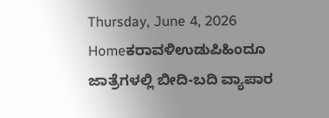Thursday, June 4, 2026
Homeಕರಾವಳಿಉಡುಪಿಹಿಂದೂ ಜಾತ್ರೆಗಳಲ್ಲಿ ಬೀದಿ-ಬದಿ ವ್ಯಾಪಾರ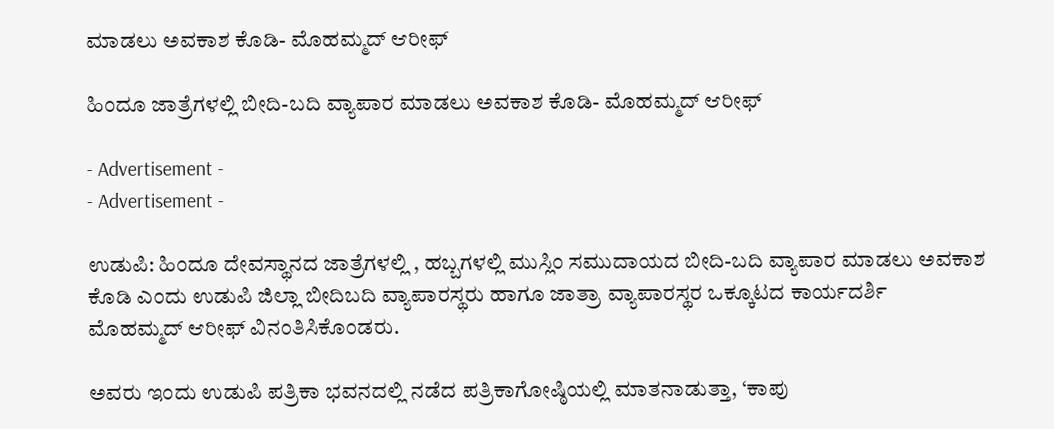ಮಾಡಲು ಅವಕಾಶ ಕೊಡಿ- ಮೊಹಮ್ಮದ್ ಆರೀಫ್

ಹಿಂದೂ ಜಾತ್ರೆಗಳಲ್ಲಿ ಬೀದಿ-ಬದಿ ವ್ಯಾಪಾರ ಮಾಡಲು ಅವಕಾಶ ಕೊಡಿ- ಮೊಹಮ್ಮದ್ ಆರೀಫ್

- Advertisement -
- Advertisement -

ಉಡುಪಿ: ಹಿಂದೂ ದೇವಸ್ಥಾನದ ಜಾತ್ರೆಗಳಲ್ಲಿ , ಹಬ್ಬಗಳಲ್ಲಿ ಮುಸ್ಲಿಂ ಸಮುದಾಯದ ಬೀದಿ-ಬದಿ ವ್ಯಾಪಾರ ಮಾಡಲು ಅವಕಾಶ ಕೊಡಿ ಎಂದು ಉಡುಪಿ ಜಿಲ್ಲಾ ಬೀದಿಬದಿ ವ್ಯಾಪಾರಸ್ಥರು ಹಾಗೂ ಜಾತ್ರಾ ವ್ಯಾಪಾರಸ್ಥರ ಒಕ್ಕೂಟದ ಕಾರ್ಯದರ್ಶಿ ಮೊಹಮ್ಮದ್ ಆರೀಫ್ ವಿನಂತಿಸಿಕೊಂಡರು.

ಅವರು ಇಂದು ಉಡುಪಿ ಪತ್ರಿಕಾ ಭವನದಲ್ಲಿ ನಡೆದ ಪತ್ರಿಕಾಗೋಷ್ಠಿಯಲ್ಲಿ ಮಾತನಾಡುತ್ತಾ, ‘ಕಾಪು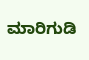ಮಾರಿಗುಡಿ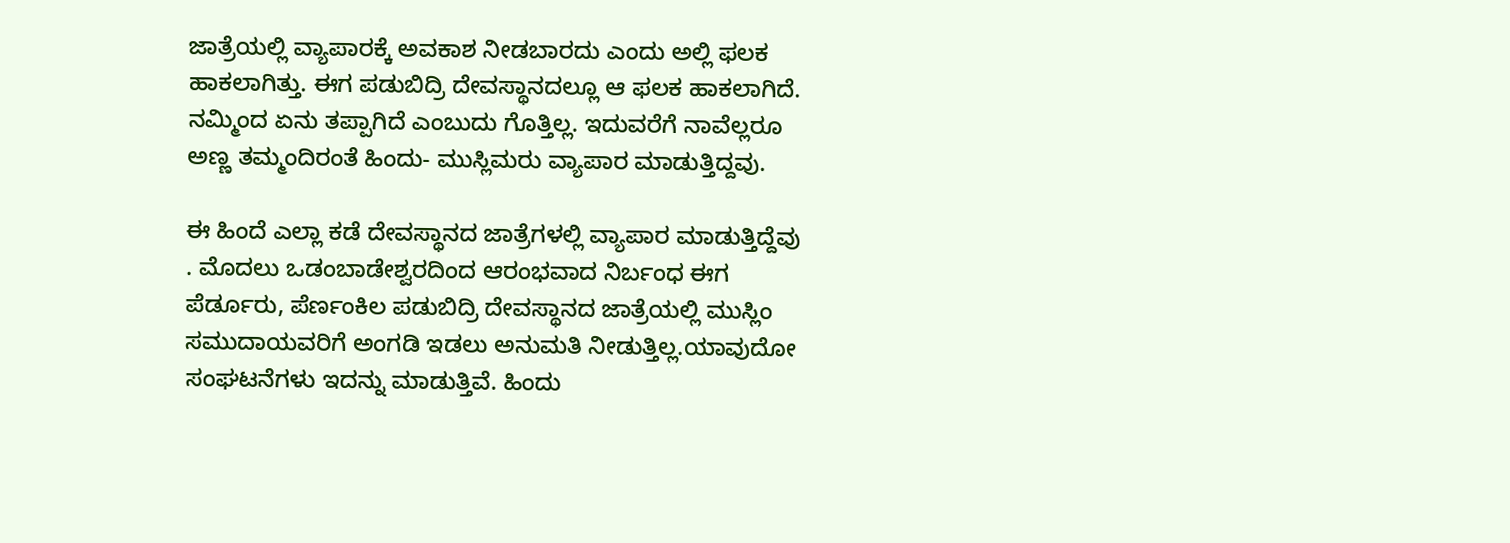ಜಾತ್ರೆಯಲ್ಲಿ ವ್ಯಾಪಾರಕ್ಕೆ ಅವಕಾಶ ನೀಡಬಾರದು ಎಂದು ಅಲ್ಲಿ ಫಲಕ ಹಾಕಲಾಗಿತ್ತು. ಈಗ ಪಡುಬಿದ್ರಿ ದೇವಸ್ಥಾನದಲ್ಲೂ ಆ ಫಲಕ ಹಾಕಲಾಗಿದೆ. ನಮ್ಮಿಂದ ಏನು ತಪ್ಪಾಗಿದೆ ಎಂಬುದು ಗೊತ್ತಿಲ್ಲ. ಇದುವರೆಗೆ ನಾವೆಲ್ಲರೂ ಅಣ್ಣ ತಮ್ಮಂದಿರಂತೆ ಹಿಂದು- ಮುಸ್ಲಿಮರು ವ್ಯಾಪಾರ ಮಾಡುತ್ತಿದ್ದವು.

ಈ ಹಿಂದೆ ಎಲ್ಲಾ ಕಡೆ ದೇವಸ್ಥಾನದ ಜಾತ್ರೆಗಳಲ್ಲಿ ವ್ಯಾಪಾರ ಮಾಡುತ್ತಿದ್ದೆವು . ಮೊದಲು ಒಡಂಬಾಡೇಶ್ವರದಿಂದ ಆರಂಭವಾದ ನಿರ್ಬಂಧ ಈಗ ಪೆರ್ಡೂರು, ಪೆರ್ಣಂಕಿಲ ಪಡುಬಿದ್ರಿ ದೇವಸ್ಥಾನದ ಜಾತ್ರೆಯಲ್ಲಿ ಮುಸ್ಲಿಂ ಸಮುದಾಯವರಿಗೆ ಅಂಗಡಿ ಇಡಲು ಅನುಮತಿ ನೀಡುತ್ತಿಲ್ಲ.ಯಾವುದೋ ಸಂಘಟನೆಗಳು ಇದನ್ನು ಮಾಡುತ್ತಿವೆ. ಹಿಂದು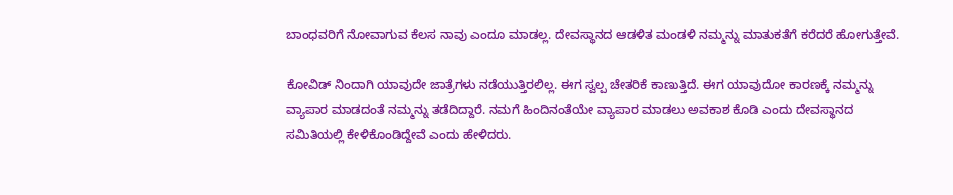ಬಾಂಧವರಿಗೆ ನೋವಾಗುವ ಕೆಲಸ ನಾವು ಎಂದೂ ಮಾಡಲ್ಲ. ದೇವಸ್ಥಾನದ ಆಡಳಿತ ಮಂಡಳಿ ನಮ್ಮನ್ನು ಮಾತುಕತೆಗೆ ಕರೆದರೆ ಹೋಗುತ್ತೇವೆ.

ಕೋವಿಡ್ ನಿಂದಾಗಿ ಯಾವುದೇ ಜಾತ್ರೆಗಳು ನಡೆಯುತ್ತಿರಲಿಲ್ಲ. ಈಗ ಸ್ವಲ್ಪ ಚೇತರಿಕೆ ಕಾಣುತ್ತಿದೆ. ಈಗ ಯಾವುದೋ ಕಾರಣಕ್ಕೆ ನಮ್ಮನ್ನು ವ್ಯಾಪಾರ ಮಾಡದಂತೆ ನಮ್ಮನ್ನು ತಡೆದಿದ್ದಾರೆ. ನಮಗೆ ಹಿಂದಿನಂತೆಯೇ ವ್ಯಾಪಾರ ಮಾಡಲು ಅವಕಾಶ ಕೊಡಿ ಎಂದು ದೇವಸ್ಥಾನದ ಸಮಿತಿಯಲ್ಲಿ ಕೇಳಿಕೊಂಡಿದ್ದೇವೆ ಎಂದು ಹೇಳಿದರು.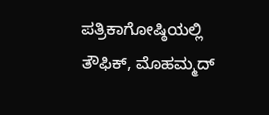ಪತ್ರಿಕಾಗೋಷ್ಠಿಯಲ್ಲಿ ತೌಫಿಕ್, ಮೊಹಮ್ಮದ್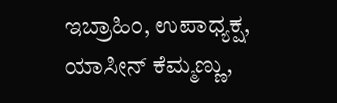ಇಬ್ರಾಹಿಂ, ಉಪಾಧ್ಯಕ್ಷ, ಯಾಸೀನ್ ಕೆಮ್ಮಣ್ಣು,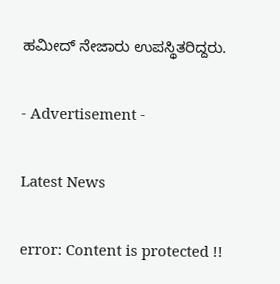ಹಮೀದ್ ನೇಜಾರು ಉಪಸ್ಥಿತರಿದ್ದರು.

- Advertisement -

Latest News

error: Content is protected !!